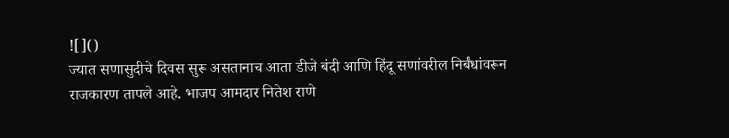![]()
ज्यात सणासुदीचे दिवस सुरू असतानाच आता डीजे बंदी आणि हिंदू सणांवरील निर्बंधांवरून राजकारण तापले आहे. भाजप आमदार नितेश राणे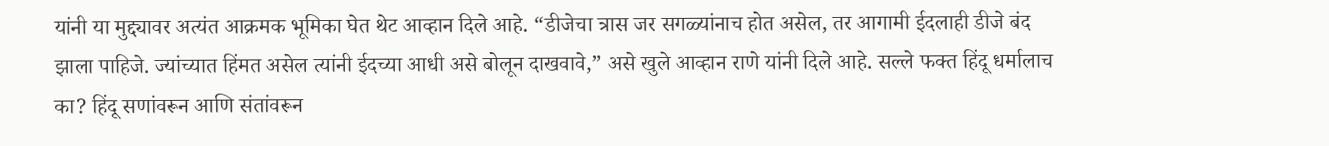यांनी या मुद्द्यावर अत्यंत आक्रमक भूमिका घेत थेट आव्हान दिले आहे. “डीजेचा त्रास जर सगळ्यांनाच होत असेल, तर आगामी ईदलाही डीजे बंद झाला पाहिजे. ज्यांच्यात हिंमत असेल त्यांनी ईदच्या आधी असे बोलून दाखवावे,” असे खुले आव्हान राणे यांनी दिले आहे. सल्ले फक्त हिंदू धर्मालाच का? हिंदू सणांवरून आणि संतांवरून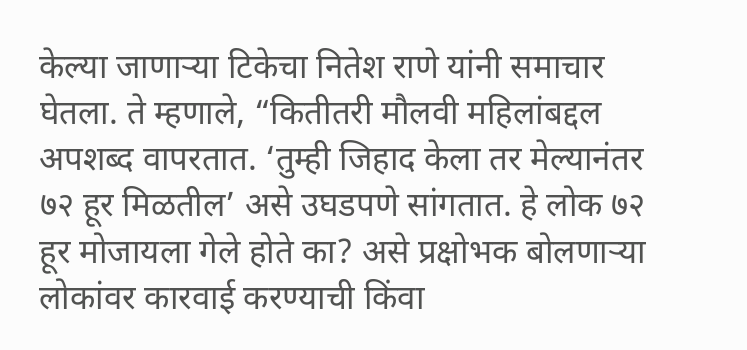केल्या जाणाऱ्या टिकेचा नितेश राणे यांनी समाचार घेतला. ते म्हणाले, “कितीतरी मौलवी महिलांबद्दल अपशब्द वापरतात. ‘तुम्ही जिहाद केला तर मेल्यानंतर ७२ हूर मिळतील’ असे उघडपणे सांगतात. हे लोक ७२ हूर मोजायला गेले होते का? असे प्रक्षोभक बोलणाऱ्या लोकांवर कारवाई करण्याची किंवा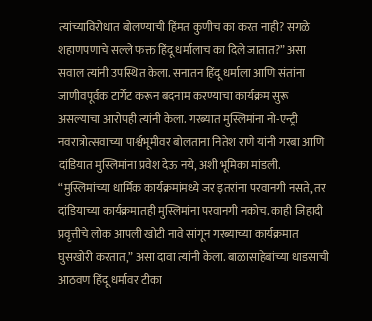त्यांच्याविरोधात बोलण्याची हिंमत कुणीच का करत नाही? सगळे शहाणपणाचे सल्ले फक्त हिंदू धर्मालाच का दिले जातात?” असा सवाल त्यांनी उपस्थित केला. सनातन हिंदू धर्माला आणि संतांना जाणीवपूर्वक टार्गेट करून बदनाम करण्याचा कार्यक्रम सुरू असल्याचा आरोपही त्यांनी केला. गरब्यात मुस्लिमांना नो-एन्ट्री नवरात्रोत्सवाच्या पार्श्वभूमीवर बोलताना नितेश राणे यांनी गरबा आणि दांडियात मुस्लिमांना प्रवेश देऊ नये, अशी भूमिका मांडली. “मुस्लिमांच्या धार्मिक कार्यक्रमांमध्ये जर इतरांना परवानगी नसते, तर दांडियाच्या कार्यक्रमातही मुस्लिमांना परवानगी नकोच. काही जिहादी प्रवृत्तीचे लोक आपली खोटी नावे सांगून गरब्याच्या कार्यक्रमात घुसखोरी करतात,” असा दावा त्यांनी केला. बाळासाहेबांच्या धाडसाची आठवण हिंदू धर्मावर टीका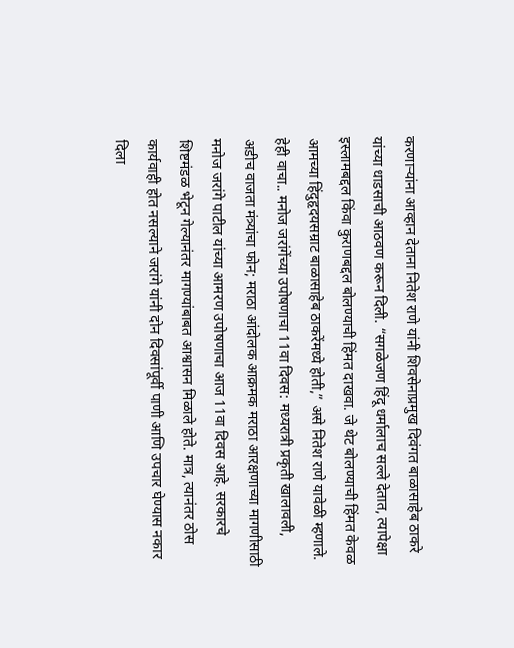करणाऱ्यांना आव्हान देताना नितेश राणे यांनी शिवसेनाप्रमुख दिवंगत बाळासाहेब ठाकरे यांच्या धाडसाची आठवण करून दिली. “सगळेजण हिंदू धर्मालाच सल्ले देतात, त्यापेक्षा इस्लामबद्दल किंवा कुराणबद्दल बोलण्याची हिंमत दाखवा. जे थेट बोलण्याची हिंमत केवळ आमच्या हिंदुहृदयसम्राट बाळासाहेब ठाकरेंमध्ये होती,” असे नितेश राणे यावेळी म्हणाले. हेही वाचा.. मनोज जरांगेंच्या उपोषणाचा 11वा दिवस: मध्यरात्री प्रकृती खालावली, अडीच वाजता मंत्र्यांचा फोन; मराठा आंदोलक आक्रमक मराठा आरक्षणाच्या मागणीसाठी मनोज जरांगे पाटील यांच्या आमरण उपोषणाचा आज 11वा दिवस आहे. सरकारचे शिष्टमंडळ भेटून गेल्यानंतर मागण्यांबाबत आश्वासन मिळाले होते. मात्र, त्यानंतर ठोस कार्यवाही होत नसल्याने जरांगे यांनी दोन दिवसांपूर्वी पाणी आणि उपचार घेण्यास नकार दिला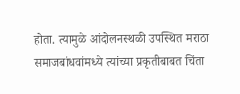होता. त्यामुळे आंदोलनस्थळी उपस्थित मराठा समाजबांधवांमध्ये त्यांच्या प्रकृतीबाबत चिंता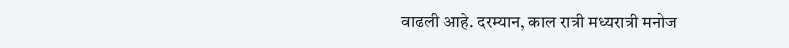वाढली आहे. दरम्यान, काल रात्री मध्यरात्री मनोज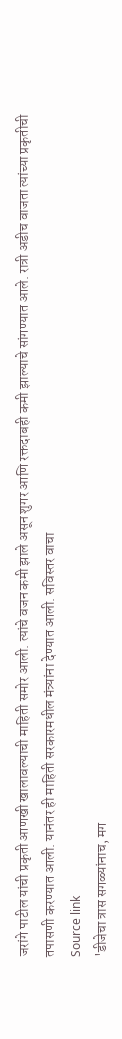जरांगे पाटील यांची प्रकृती आणखी खालावल्याची माहिती समोर आली. त्यांचे वजन कमी झाले असून शुगर आणि रक्तदाबही कमी झाल्याचे सांगण्यात आले. रात्री अडीच वाजता त्यांच्या प्रकृतीची तपासणी करण्यात आली. यानंतर ही माहिती सरकारमधील मंत्र्यांना देण्यात आली. सविस्तर वाचा
Source link
'डीजेचा त्रास सगळ्यांनाच, मग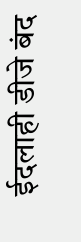ईदलाही डीजे बंद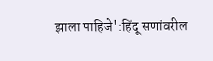झाला पाहिजे':हिंदू सणांवरील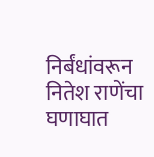निर्बंधांवरून नितेश राणेंचा घणाघात